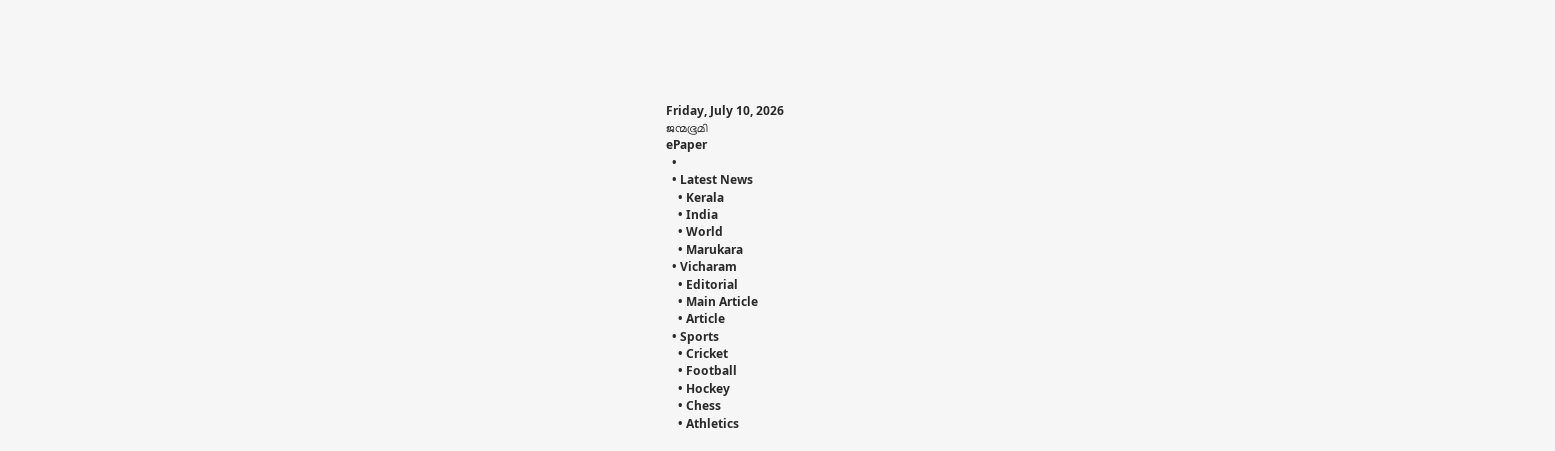Friday, July 10, 2026
ജന്മഭൂമി
ePaper
  •
  • Latest News
    • Kerala
    • India
    • World
    • Marukara
  • Vicharam
    • Editorial
    • Main Article
    • Article
  • Sports
    • Cricket
    • Football
    • Hockey
    • Chess
    • Athletics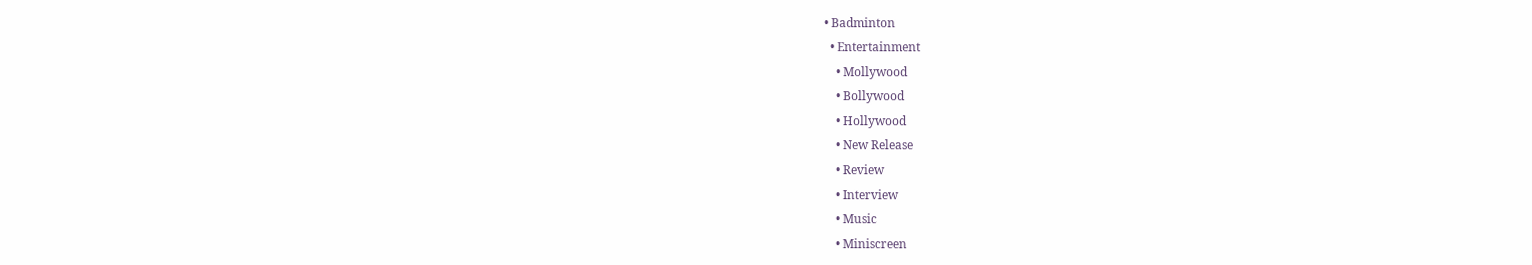• Badminton
  • Entertainment
    • Mollywood
    • Bollywood
    • Hollywood
    • New Release
    • Review
    • Interview
    • Music
    • Miniscreen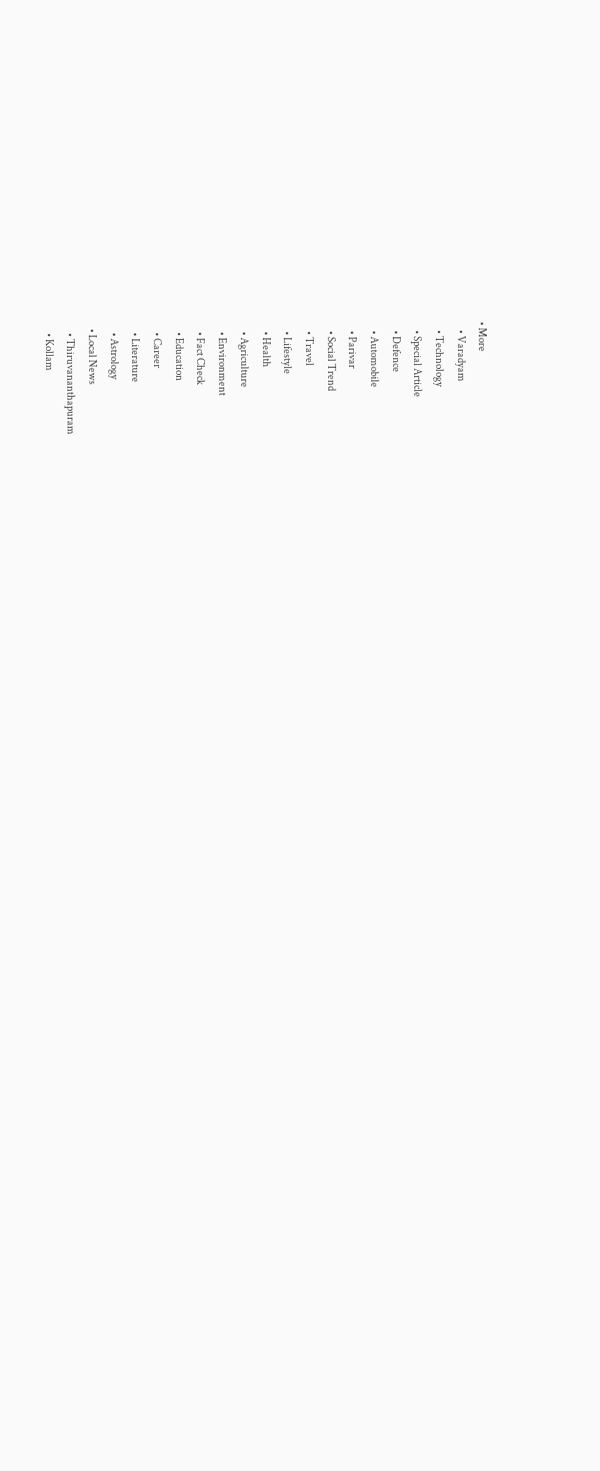• More
    • Varadyam
    • Technology
    • Special Article
    • Defence
    • Automobile
    • Parivar
    • Social Trend
    • Travel
    • Lifestyle
    • Health
    • Agriculture
    • Environment
    • Fact Check
    • Education
    • Career
    • Literature
    • Astrology
  • Local News
    • Thiruvananthapuram
    • Kollam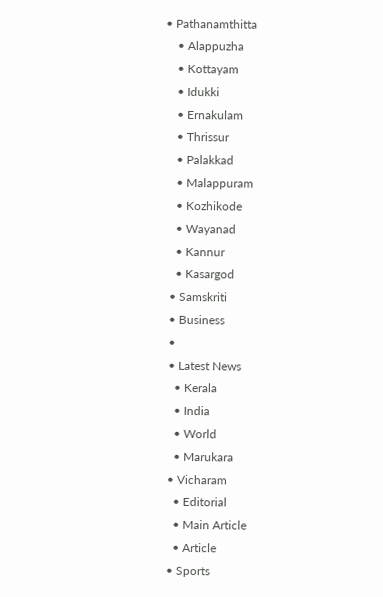• Pathanamthitta
    • Alappuzha
    • Kottayam
    • Idukki
    • Ernakulam
    • Thrissur
    • Palakkad
    • Malappuram
    • Kozhikode
    • Wayanad
    • Kannur
    • Kasargod
  • Samskriti
  • Business
  •
  • Latest News
    • Kerala
    • India
    • World
    • Marukara
  • Vicharam
    • Editorial
    • Main Article
    • Article
  • Sports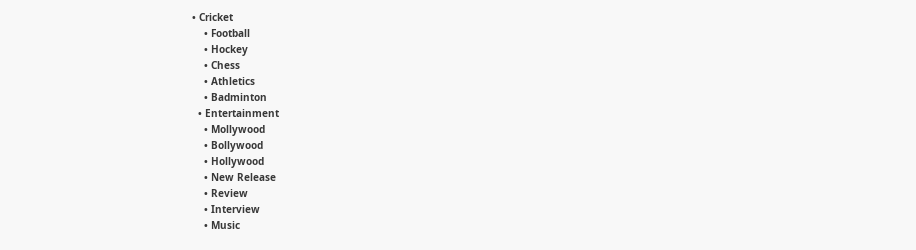• Cricket
    • Football
    • Hockey
    • Chess
    • Athletics
    • Badminton
  • Entertainment
    • Mollywood
    • Bollywood
    • Hollywood
    • New Release
    • Review
    • Interview
    • Music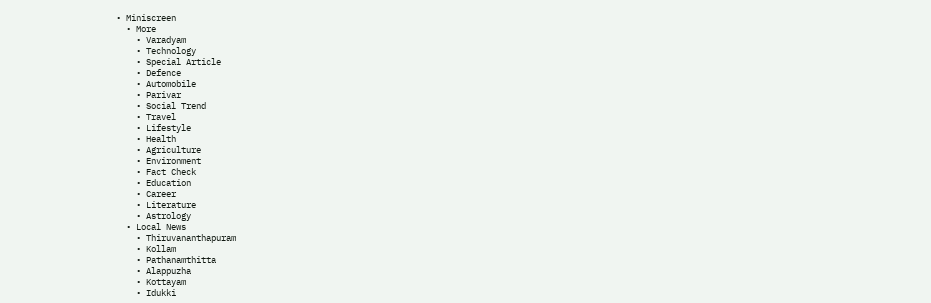• Miniscreen
  • More
    • Varadyam
    • Technology
    • Special Article
    • Defence
    • Automobile
    • Parivar
    • Social Trend
    • Travel
    • Lifestyle
    • Health
    • Agriculture
    • Environment
    • Fact Check
    • Education
    • Career
    • Literature
    • Astrology
  • Local News
    • Thiruvananthapuram
    • Kollam
    • Pathanamthitta
    • Alappuzha
    • Kottayam
    • Idukki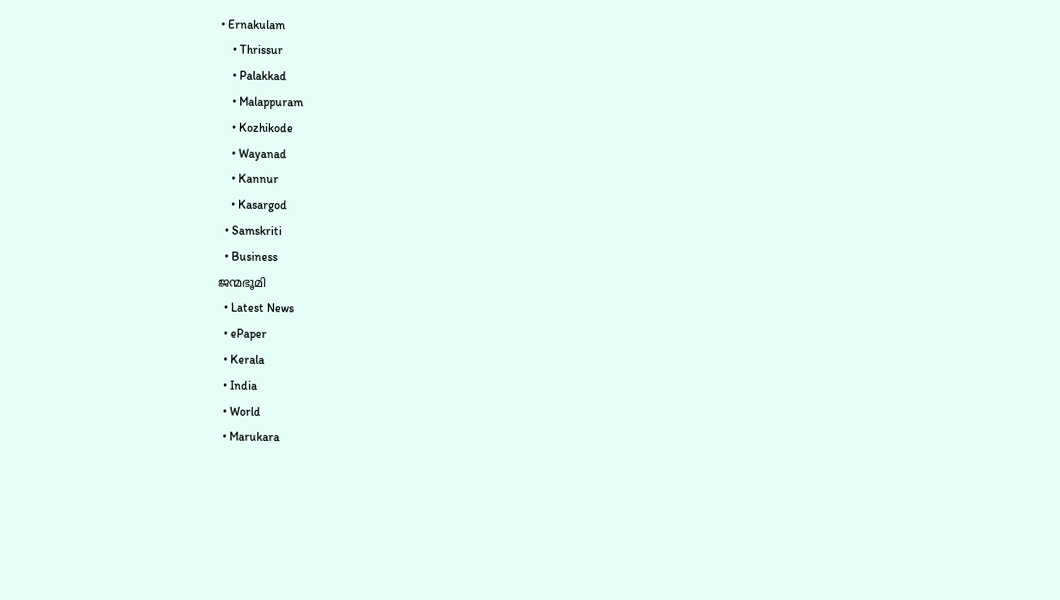• Ernakulam
    • Thrissur
    • Palakkad
    • Malappuram
    • Kozhikode
    • Wayanad
    • Kannur
    • Kasargod
  • Samskriti
  • Business
ജന്മഭൂമി
  • Latest News
  • ePaper
  • Kerala
  • India
  • World
  • Marukara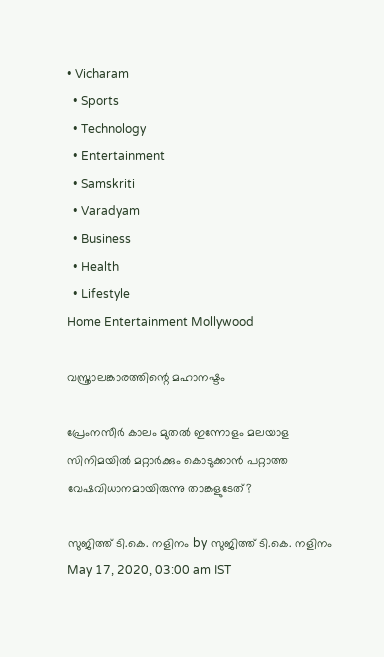• Vicharam
  • Sports
  • Technology
  • Entertainment
  • Samskriti
  • Varadyam
  • Business
  • Health
  • Lifestyle
Home Entertainment Mollywood

വസ്ത്രാലങ്കാരത്തിന്റെ മഹാനഷ്ടം

പ്രേംനസീര്‍ കാലം മുതല്‍ ഇന്നോളം മലയാള സിനിമയില്‍ മറ്റാര്‍ക്കും കൊടുക്കാന്‍ പറ്റാത്ത വേഷവിധാനമായിരുന്നു താങ്കളുടേത്?

സുജിത്ത് ടി.കെ. നളിനം by സുജിത്ത് ടി.കെ. നളിനം
May 17, 2020, 03:00 am IST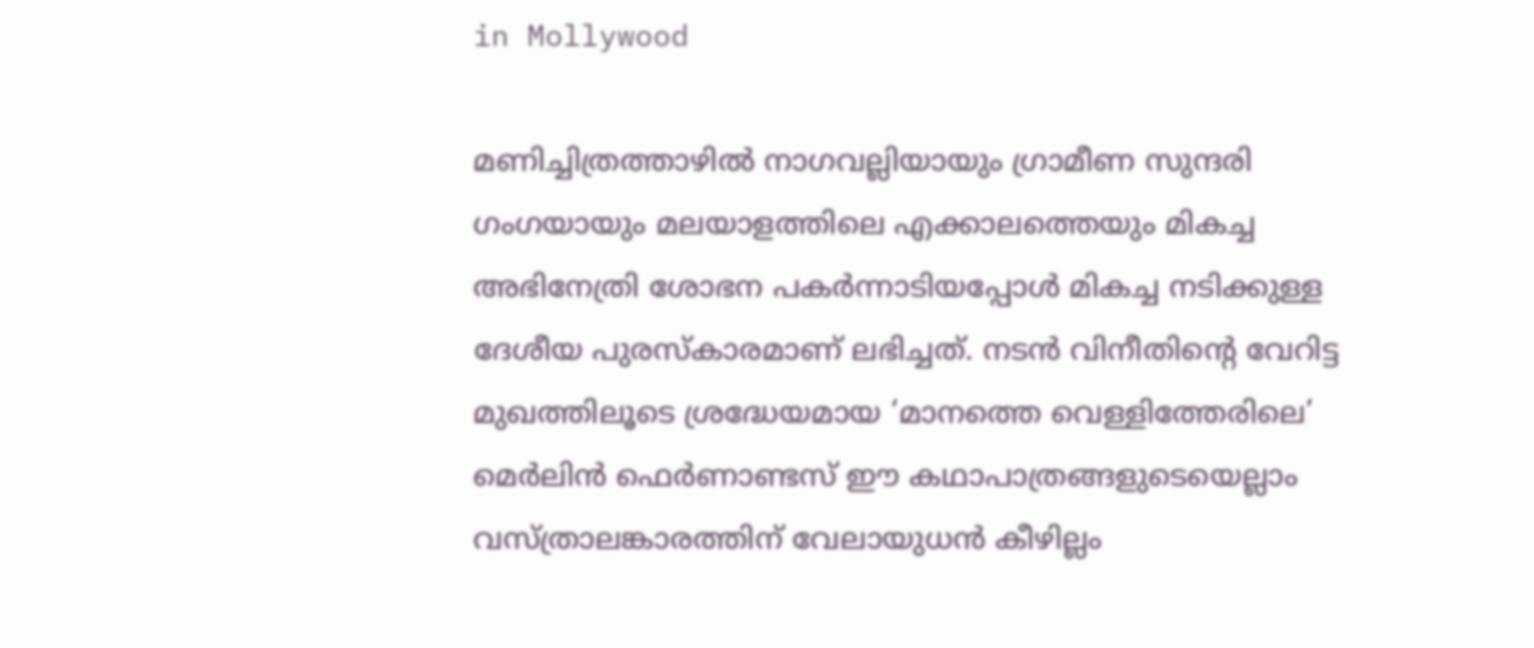in Mollywood

മണിച്ചിത്രത്താഴില്‍ നാഗവല്ലിയായും ഗ്രാമീണ സുന്ദരി ഗംഗയായും മലയാളത്തിലെ എക്കാലത്തെയും മികച്ച അഭിനേത്രി ശോഭന പകര്‍ന്നാടിയപ്പോള്‍ മികച്ച നടിക്കുള്ള ദേശീയ പുരസ്‌കാരമാണ് ലഭിച്ചത്. നടന്‍ വിനീതിന്റെ വേറിട്ട മുഖത്തിലൂടെ ശ്രദ്ധേയമായ ‘മാനത്തെ വെള്ളിത്തേരിലെ’ മെര്‍ലിന്‍ ഫെര്‍ണാണ്ടസ് ഈ കഥാപാത്രങ്ങളുടെയെല്ലാം വസ്ത്രാലങ്കാരത്തിന് വേലായുധന്‍ കീഴില്ലം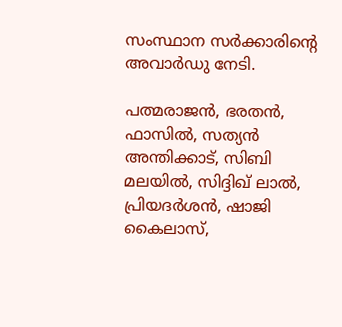സംസ്ഥാന സര്‍ക്കാരിന്റെ അവാര്‍ഡു നേടി.

പത്മരാജന്‍, ഭരതന്‍, ഫാസില്‍, സത്യന്‍ അന്തിക്കാട്, സിബി മലയില്‍, സിദ്ദിഖ് ലാല്‍, പ്രിയദര്‍ശന്‍, ഷാജി കൈലാസ്,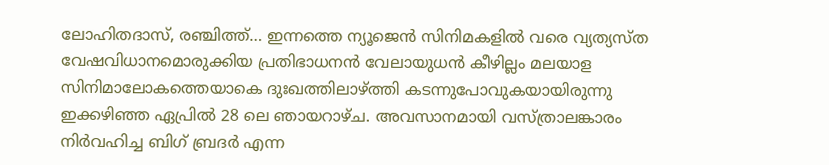ലോഹിതദാസ്, രഞ്ചിത്ത്… ഇന്നത്തെ ന്യൂജെന്‍ സിനിമകളില്‍ വരെ വ്യത്യസ്ത വേഷവിധാനമൊരുക്കിയ പ്രതിഭാധനന്‍ വേലായുധന്‍ കീഴില്ലം മലയാള സിനിമാലോകത്തെയാകെ ദുഃഖത്തിലാഴ്‌ത്തി കടന്നുപോവുകയായിരുന്നു ഇക്കഴിഞ്ഞ ഏപ്രില്‍ 28 ലെ ഞായറാഴ്ച. അവസാനമായി വസ്ത്രാലങ്കാരം നിര്‍വഹിച്ച ബിഗ് ബ്രദര്‍ എന്ന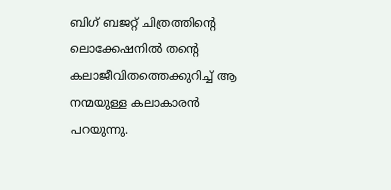ബിഗ് ബജറ്റ് ചിത്രത്തിന്റെ ലൊക്കേഷനില്‍ തന്റെ കലാജീവിതത്തെക്കുറിച്ച് ആ നന്മയുള്ള കലാകാരന്‍ പറയുന്നു.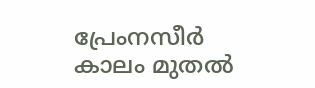പ്രേംനസീര്‍ കാലം മുതല്‍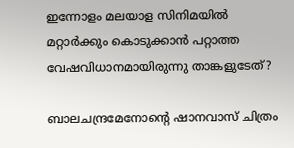ഇന്നോളം മലയാള സിനിമയില്‍ മറ്റാര്‍ക്കും കൊടുക്കാന്‍ പറ്റാത്ത വേഷവിധാനമായിരുന്നു താങ്കളുടേത്?

ബാലചന്ദ്രമേനോന്റെ ഷാനവാസ് ചിത്രം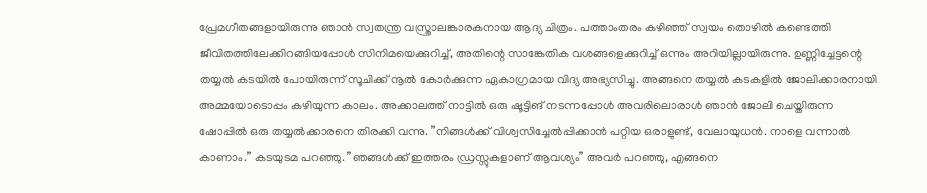പ്രേമഗീതങ്ങളായിരുന്നു ഞാന്‍ സ്വതന്ത്ര വസ്ത്രാലങ്കാരകനായ ആദ്യ ചിത്രം. പത്താംതരം കഴിഞ്ഞ് സ്വയം തൊഴില്‍ കണ്ടെത്തി ജീവിതത്തിലേക്കിറങ്ങിയപ്പോള്‍ സിനിമയെക്കുറിച്ച്, അതിന്റെ സാങ്കേതിക വശങ്ങളെക്കുറിച്ച് ഒന്നും അറിയില്ലായിരുന്നു. ഉണ്ണിച്ചേട്ടന്റെ തയ്യല്‍ കടയില്‍ പോയിരുന്ന് സൂചിക്ക് നൂല്‍ കോര്‍ക്കുന്ന ഏകാഗ്രമായ വിദ്യ അഭ്യസിച്ചു. അങ്ങനെ തയ്യല്‍ കടകളില്‍ ജോലിക്കാരനായി അമ്മയോടൊപ്പം കഴിയുന്ന കാലം. അക്കാലത്ത് നാട്ടില്‍ ഒരു ഷൂട്ടിങ് നടന്നപ്പോള്‍ അവരിലൊരാള്‍ ഞാന്‍ ജോലി ചെയ്തിരുന്ന ഷോപ്പില്‍ ഒരു തയ്യല്‍ക്കാരനെ തിരക്കി വന്നു. ”നിങ്ങള്‍ക്ക് വിശ്വസിച്ചേല്‍പ്പിക്കാന്‍ പറ്റിയ ഒരാളുണ്ട്, വേലായുധന്‍. നാളെ വന്നാല്‍ കാണാം.” കടയുടമ പറഞ്ഞു. ”ഞങ്ങള്‍ക്ക് ഇത്തരം ഡ്രസ്സുകളാണ് ആവശ്യം” അവര്‍ പറഞ്ഞു, എങ്ങനെ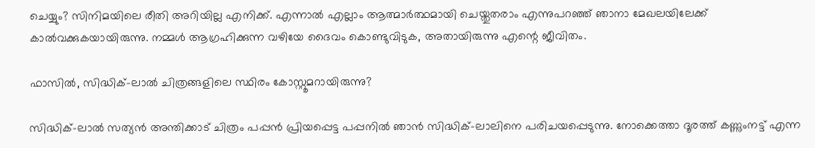ചെയ്യും? സിനിമയിലെ രീതി അറിയില്ല എനിക്ക്. എന്നാല്‍ എല്ലാം ആത്മാര്‍ത്ഥമായി ചെയ്തുതരാം എന്നുപറഞ്ഞ് ഞാനാ മേഖലയിലേക്ക് കാല്‍വക്കുകയായിരുന്നു. നമ്മള്‍ ആഗ്രഹിക്കുന്ന വഴിയേ ദൈവം കൊണ്ടുവിടുക, അതായിരുന്നു എന്റെ ജീവിതം.

ഫാസില്‍, സിദ്ധിക്-ലാല്‍ ചിത്രങ്ങളിലെ സ്ഥിരം കോസ്റ്റൂമറായിരുന്നു?

സിദ്ധിക്-ലാല്‍ സത്യന്‍ അന്തിക്കാട് ചിത്രം പപ്പന്‍ പ്രിയപ്പെട്ട പപ്പനില്‍ ഞാന്‍ സിദ്ധിക്-ലാലിനെ പരിചയപ്പെടുന്നു. നോക്കെത്താ ദൂരത്ത് കണ്ണുംനട്ട് എന്ന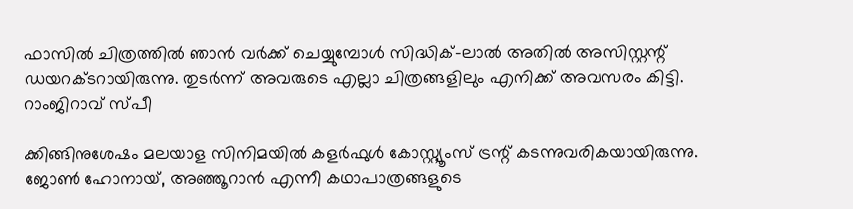ഫാസില്‍ ചിത്രത്തില്‍ ഞാന്‍ വര്‍ക്ക് ചെയ്യുമ്പോള്‍ സിദ്ധിക്-ലാല്‍ അതില്‍ അസിസ്റ്റന്റ് ഡയറക്ടറായിരുന്നു. തുടര്‍ന്ന് അവരുടെ എല്ലാ ചിത്രങ്ങളിലും എനിക്ക് അവസരം കിട്ടി. റാംജിറാവ് സ്പീ

ക്കിങ്ങിനുശേഷം മലയാള സിനിമയില്‍ കളര്‍ഫുള്‍ കോസ്റ്റ്യൂംസ് ട്രന്റ് കടന്നുവരികയായിരുന്നു. ജോണ്‍ ഹോനായ്, അഞ്ഞൂറാന്‍ എന്നീ കഥാപാത്രങ്ങളുടെ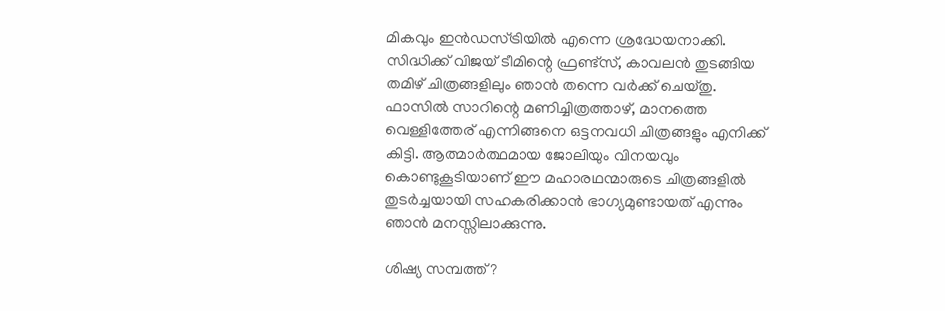മികവും ഇന്‍ഡസ്ട്രിയില്‍ എന്നെ ശ്രദ്ധേയനാക്കി. സിദ്ധിക്ക് വിജയ് ടീമിന്റെ ഫ്രണ്ട്‌സ്, കാവലന്‍ തുടങ്ങിയ തമിഴ് ചിത്രങ്ങളിലും ഞാന്‍ തന്നെ വര്‍ക്ക് ചെയ്തു. ഫാസില്‍ സാറിന്റെ മണിച്ചിത്രത്താഴ്, മാനത്തെ വെള്ളിത്തേര് എന്നിങ്ങനെ ഒട്ടനവധി ചിത്രങ്ങളും എനിക്ക് കിട്ടി. ആത്മാര്‍ത്ഥമായ ജോലിയും വിനയവും കൊണ്ടുകൂടിയാണ് ഈ മഹാരഥന്മാരുടെ ചിത്രങ്ങളില്‍ തുടര്‍ച്ചയായി സഹകരിക്കാന്‍ ഭാഗ്യമുണ്ടായത് എന്നും ഞാന്‍ മനസ്സിലാക്കുന്നു.

ശിഷ്യ സമ്പത്ത്?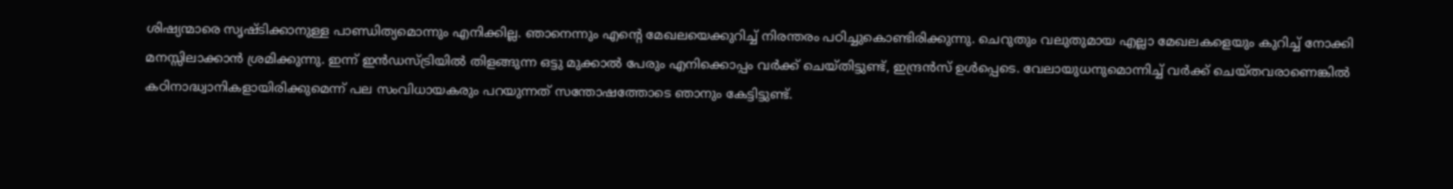ശിഷ്യന്മാരെ സൃഷ്ടിക്കാനുള്ള പാണ്ഡിത്യമൊന്നും എനിക്കില്ല. ഞാനെന്നും എന്റെ മേഖലയെക്കുറിച്ച് നിരന്തരം പഠിച്ചുകൊണ്ടിരിക്കുന്നു. ചെറുതും വലുതുമായ എല്ലാ മേഖലകളെയും കുറിച്ച് നോക്കി മനസ്സിലാക്കാന്‍ ശ്രമിക്കുന്നു. ഇന്ന് ഇന്‍ഡസ്ട്രിയില്‍ തിളങ്ങുന്ന ഒട്ടു മുക്കാല്‍ പേരും എനിക്കൊപ്പം വര്‍ക്ക് ചെയ്തിട്ടുണ്ട്, ഇന്ദ്രന്‍സ് ഉള്‍പ്പെടെ. വേലായുധനുമൊന്നിച്ച് വര്‍ക്ക് ചെയ്തവരാണെങ്കില്‍ കഠിനാദ്ധ്വാനികളായിരിക്കുമെന്ന് പല സംവിധായകരും പറയുന്നത് സന്തോഷത്തോടെ ഞാനും കേട്ടിട്ടുണ്ട്.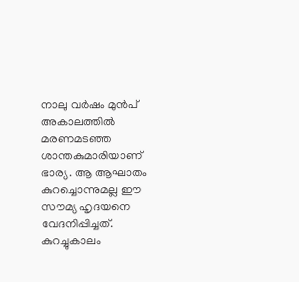നാലു വര്‍ഷം മുന്‍പ് അകാലത്തില്‍ മരണമടഞ്ഞ ശാന്തകുമാരിയാണ് ഭാര്യ. ആ ആഘാതം കുറച്ചൊന്നുമല്ല ഈ സൗമ്യ ഹൃദയനെ വേദനിപ്പിച്ചത്. കുറച്ചുകാലം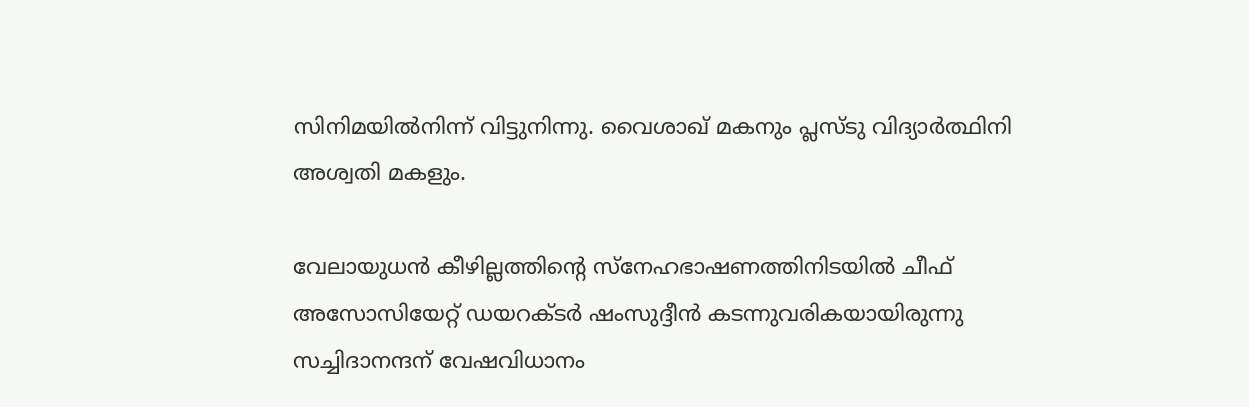സിനിമയില്‍നിന്ന് വിട്ടുനിന്നു. വൈശാഖ് മകനും പ്ലസ്ടു വിദ്യാര്‍ത്ഥിനി അശ്വതി മകളും.

വേലായുധന്‍ കീഴില്ലത്തിന്റെ സ്‌നേഹഭാഷണത്തിനിടയില്‍ ചീഫ് അസോസിയേറ്റ് ഡയറക്ടര്‍ ഷംസുദ്ദീന്‍ കടന്നുവരികയായിരുന്നു സച്ചിദാനന്ദന് വേഷവിധാനം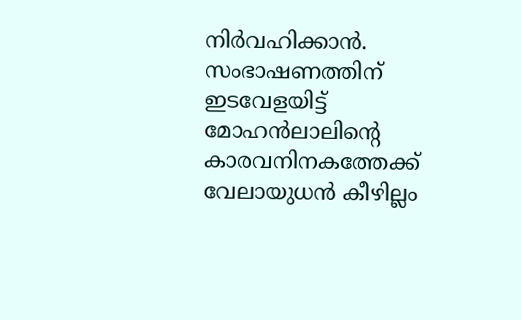നിര്‍വഹിക്കാന്‍. സംഭാഷണത്തിന് ഇടവേളയിട്ട് മോഹന്‍ലാലിന്റെ കാരവനിനകത്തേക്ക് വേലായുധന്‍ കീഴില്ലം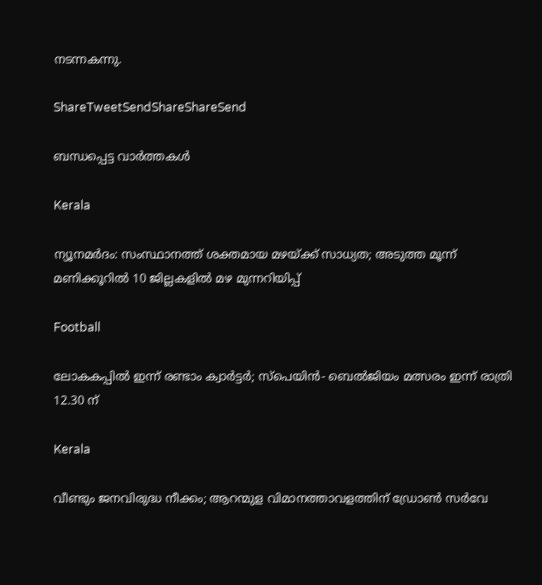നടന്നകന്നു.

ShareTweetSendShareShareSend

ബന്ധപ്പെട്ട വാര്‍ത്തകള്‍

Kerala

ന്യൂനമർദം: സംസ്ഥാനത്ത് ശക്തമായ മഴയ്‌ക്ക് സാധ്യത; അടുത്ത മൂന്ന് മണിക്കൂറിൽ 10 ജില്ലകളില്‍ മഴ മുന്നറിയിപ്പ്

Football

ലോകകപ്പില്‍ ഇന്ന് രണ്ടാം ക്വാര്‍ട്ടര്‍; സ്‌പെയിന്‍- ബെല്‍ജിയം മത്സരം ഇന്ന് രാത്രി 12.30 ന്

Kerala

വീണ്ടും ജനവിരുദ്ധ നീക്കം; ആറന്മുള വിമാനത്താവളത്തിന് ഡ്രോണ്‍ സര്‍വേ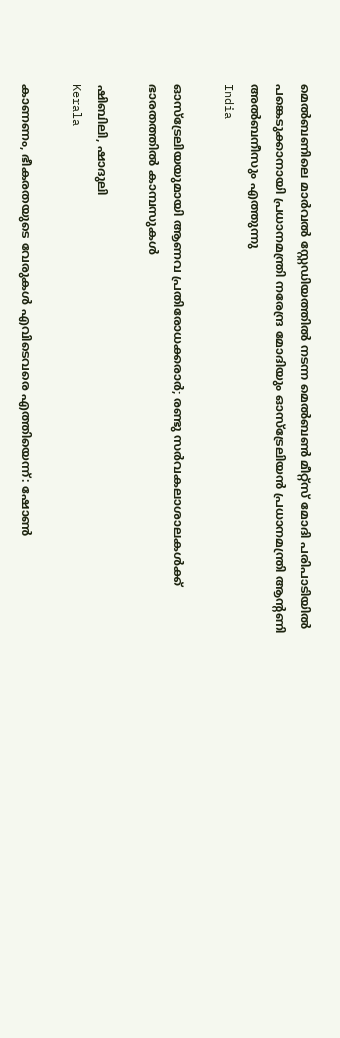മെല്‍ബണിലെ മാര്‍വല്‍ സ്റ്റേഡിയത്തില്‍ നടന്ന മെല്‍ബണ്‍ മീറ്റ്സ് മോദി പരിപാടിയില്‍ പങ്കെടുക്കാനായി പ്രധാനമന്ത്രി നരേന്ദ്ര മോദിയും ഓസ്ട്രേലിയന്‍ പ്രധാനമന്ത്രി ആന്റണി അല്‍ബനീസും എത്തുന്നു
India

ഓസ്‌ട്രേലിയയുമായി ആണവ പ്രതിരോധക്കരാര്‍; രണ്ടു സര്‍വകലാശാലകള്‍ക്ക് ഭാരതത്തില്‍ കാമ്പസുകള്‍

ഷിബിലി, ഷാദുലി
Kerala

കാണണം, ഭീകരതയുടെ വേരുകള്‍ എവിടെവരെ എത്തിയെന്ന്: ഷോണ്‍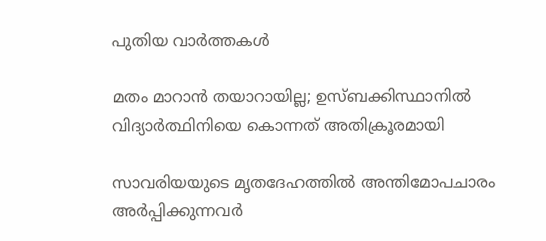പുതിയ വാര്‍ത്തകള്‍

മതം മാറാന്‍ തയാറായില്ല; ഉസ്ബക്കിസ്ഥാനില്‍ വിദ്യാര്‍ത്ഥിനിയെ കൊന്നത് അതിക്രൂരമായി

സാവരിയയുടെ മൃതദേഹത്തില്‍ അന്തിമോപചാരം അര്‍പ്പിക്കുന്നവര്‍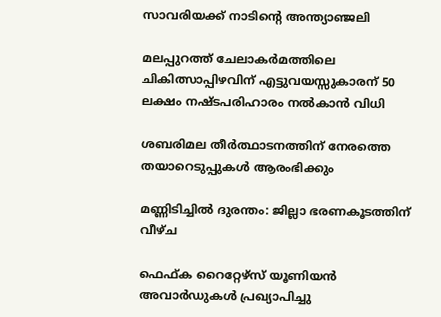സാവരിയക്ക് നാടിന്റെ അന്ത്യാഞ്ജലി

മലപ്പുറത്ത് ചേലാകര്‍മത്തിലെ ചികിത്സാപ്പിഴവിന് എട്ടുവയസ്സുകാരന് 50 ലക്ഷം നഷ്ടപരിഹാരം നൽകാൻ വിധി

ശബരിമല തീര്‍ത്ഥാടനത്തിന് നേരത്തെ തയാറെടുപ്പുകള്‍ ആരംഭിക്കും

മണ്ണിടിച്ചില്‍ ദുരന്തം: ജില്ലാ ഭരണകൂടത്തിന് വീഴ്ച

ഫെഫ്ക റൈറ്റേഴ്‌സ് യൂണിയന്‍ അവാര്‍ഡുകള്‍ പ്രഖ്യാപിച്ചു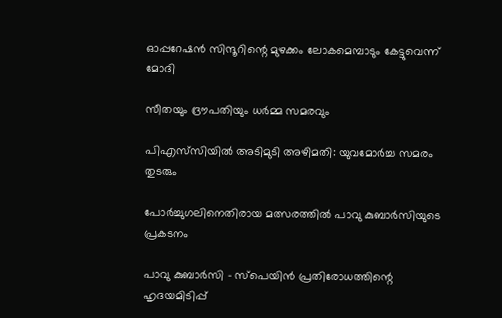ഓപ്പറേഷന്‍ സിന്ദൂറിന്റെ മുഴക്കം ലോകമെമ്പാടും കേട്ടുവെന്ന് മോദി

സീതയും ദ്രൗപതിയും ധര്‍മ്മ സമരവും

പിഎസ്‌സിയില്‍ അടിമുടി അഴിമതി: യുവമോര്‍ച്ച സമരം തുടരും

പോര്‍ച്ചുഗലിനെതിരായ മത്സരത്തില്‍ പാവു കുബാര്‍സിയുടെ പ്രകടനം

പാവു കുബാര്‍സി – സ്‌പെയിന്‍ പ്രതിരോധത്തിന്റെ ഹൃദയമിടിപ്പ്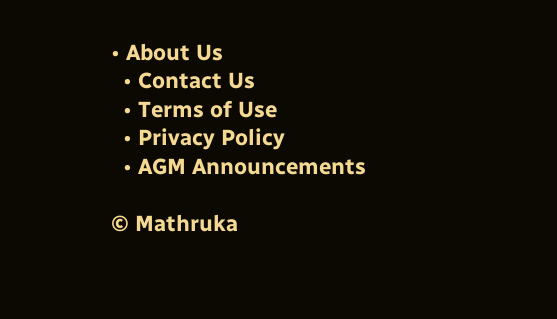• About Us
  • Contact Us
  • Terms of Use
  • Privacy Policy
  • AGM Announcements

© Mathruka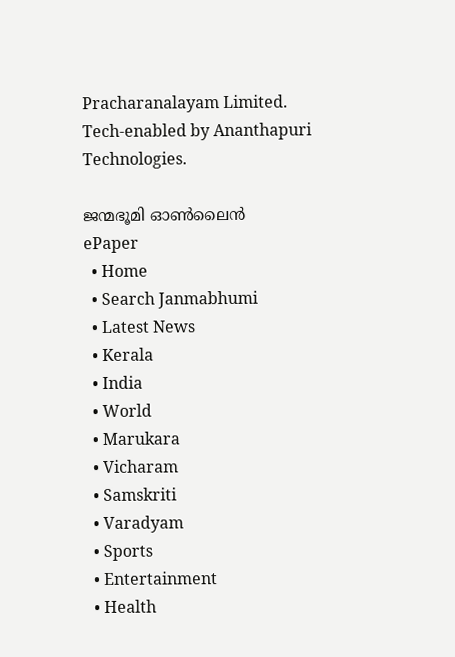Pracharanalayam Limited.
Tech-enabled by Ananthapuri Technologies.

ജന്മഭൂമി ഓണ്‍ലൈന്‍
ePaper
  • Home
  • Search Janmabhumi
  • Latest News
  • Kerala
  • India
  • World
  • Marukara
  • Vicharam
  • Samskriti
  • Varadyam
  • Sports
  • Entertainment
  • Health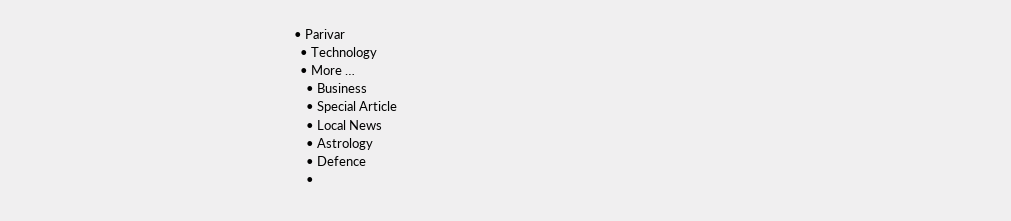• Parivar
  • Technology
  • More …
    • Business
    • Special Article
    • Local News
    • Astrology
    • Defence
    •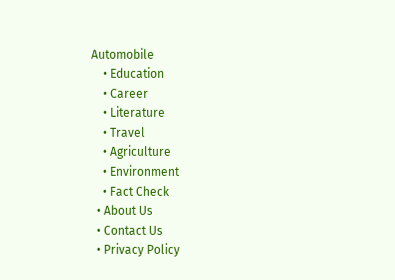Automobile
    • Education
    • Career
    • Literature
    • Travel
    • Agriculture
    • Environment
    • Fact Check
  • About Us
  • Contact Us
  • Privacy Policy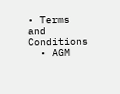• Terms and Conditions
  • AGM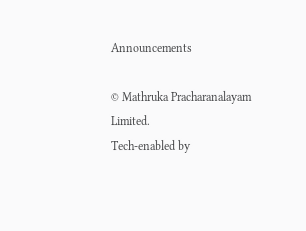Announcements

© Mathruka Pracharanalayam Limited.
Tech-enabled by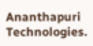Ananthapuri Technologies.